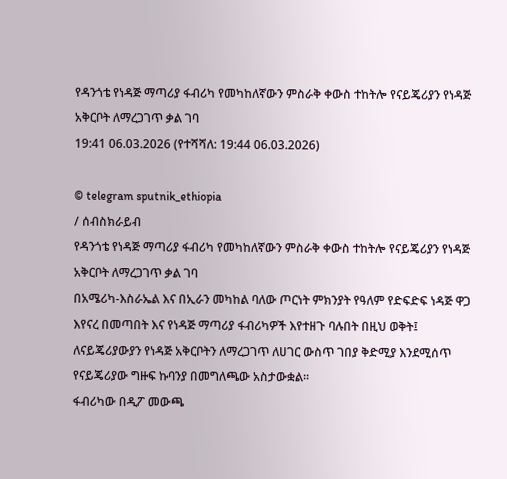የዳንጎቴ የነዳጅ ማጣሪያ ፋብሪካ የመካከለኛውን ምስራቅ ቀውስ ተከትሎ የናይጄሪያን የነዳጅ አቅርቦት ለማረጋገጥ ቃል ገባ
19:41 06.03.2026 (የተሻሻለ: 19:44 06.03.2026)

© telegram sputnik_ethiopia
/ ሰብስክራይብ
የዳንጎቴ የነዳጅ ማጣሪያ ፋብሪካ የመካከለኛውን ምስራቅ ቀውስ ተከትሎ የናይጄሪያን የነዳጅ አቅርቦት ለማረጋገጥ ቃል ገባ
በአሜሪካ-እስራኤል እና በኢራን መካከል ባለው ጦርነት ምክንያት የዓለም የድፍድፍ ነዳጅ ዋጋ እየናረ በመጣበት እና የነዳጅ ማጣሪያ ፋብሪካዎች እየተዘጉ ባሉበት በዚህ ወቅት፤ ለናይጄሪያውያን የነዳጅ አቅርቦትን ለማረጋገጥ ለሀገር ውስጥ ገበያ ቅድሚያ እንደሚሰጥ የናይጄሪያው ግዙፍ ኩባንያ በመግለጫው አስታውቋል።
ፋብሪካው በዲፖ መውጫ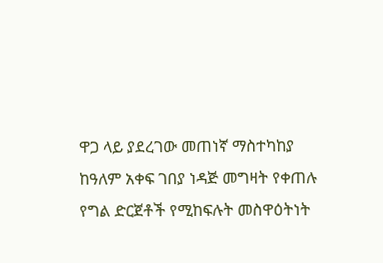ዋጋ ላይ ያደረገው መጠነኛ ማስተካከያ ከዓለም አቀፍ ገበያ ነዳጅ መግዛት የቀጠሉ የግል ድርጀቶች የሚከፍሉት መስዋዕትነት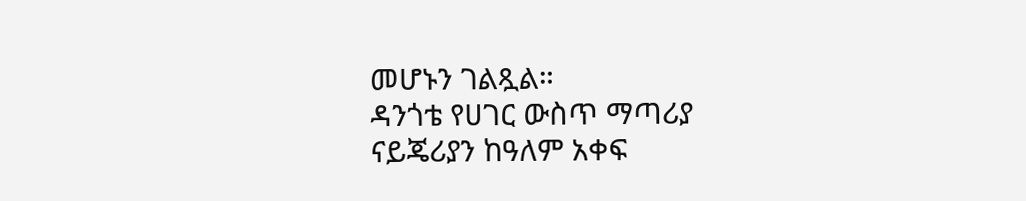መሆኑን ገልጿል።
ዳንጎቴ የሀገር ውስጥ ማጣሪያ ናይጄሪያን ከዓለም አቀፍ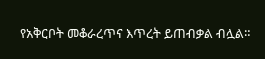የአቅርቦት መቆራረጥና እጥረት ይጠብቃል ብሏል።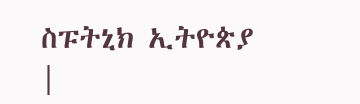ስፑትኒክ ኢትዮጵያ |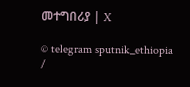መተግበሪያ | X

© telegram sputnik_ethiopia
/